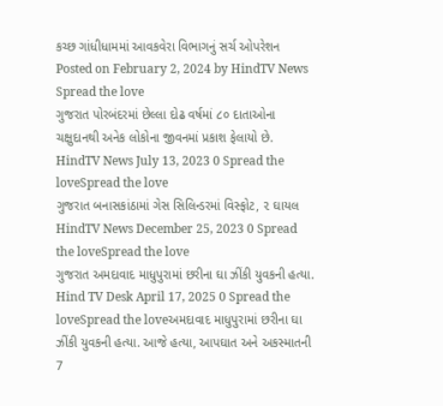કચ્છ ગાંધીધામમાં આવકવેરા વિભાગનું સર્ચ ઓપરેશન Posted on February 2, 2024 by HindTV News Spread the love
ગુજરાત પોરબંદરમાં છેલ્લા દોઢ વર્ષમાં ૮૦ દાતાઓના ચક્ષુદાનથી અનેક લોકોના જીવનમાં પ્રકાશ ફેલાયો છે. HindTV News July 13, 2023 0 Spread the loveSpread the love
ગુજરાત બનાસકાંઠામાં ગેસ સિલિન્ડરમાં વિસ્ફોટ, ૨ ઘાયલ HindTV News December 25, 2023 0 Spread the loveSpread the love
ગુજરાત અમદાવાદ માધુપુરામાં છરીના ઘા ઝીંકી યુવકની હત્યા. Hind TV Desk April 17, 2025 0 Spread the loveSpread the loveઅમદાવાદ માધુપુરામાં છરીના ઘા ઝીંકી યુવકની હત્યા. આજે હત્યા, આપઘાત અને અકસ્માતની 7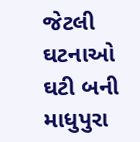જેટલી ઘટનાઓ ઘટી બની માધુપુરા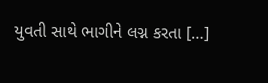યુવતી સાથે ભાગીને લગ્ન કરતા […]